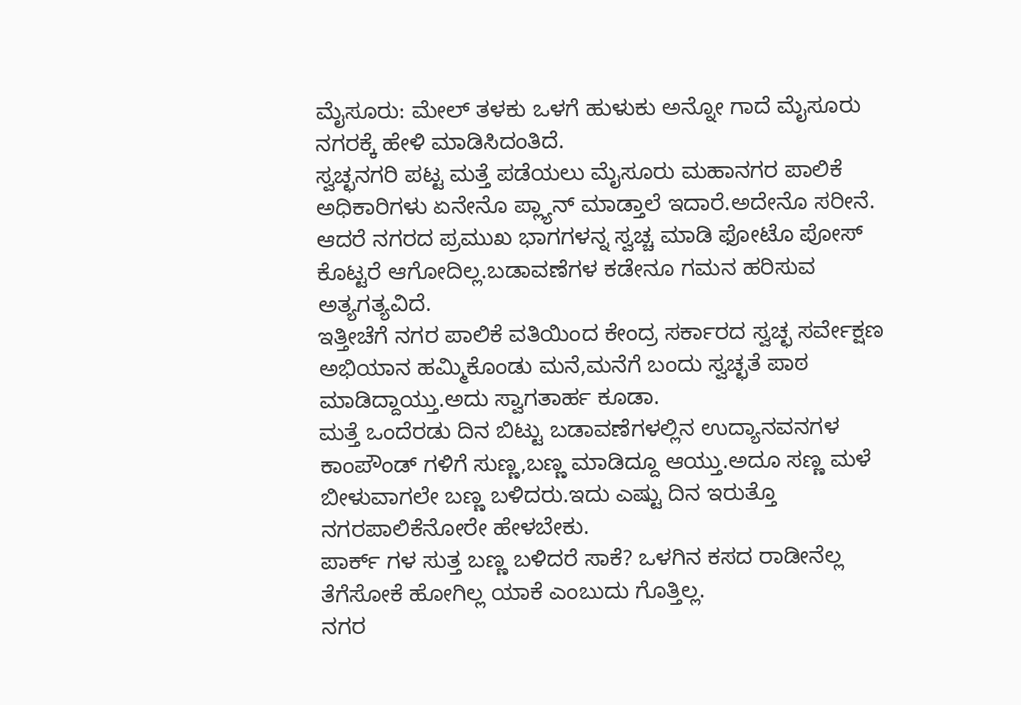ಮೈಸೂರು: ಮೇಲ್ ತಳಕು ಒಳಗೆ ಹುಳುಕು ಅನ್ನೋ ಗಾದೆ ಮೈಸೂರು ನಗರಕ್ಕೆ ಹೇಳಿ ಮಾಡಿಸಿದಂತಿದೆ.
ಸ್ವಚ್ಛನಗರಿ ಪಟ್ಟ ಮತ್ತೆ ಪಡೆಯಲು ಮೈಸೂರು ಮಹಾನಗರ ಪಾಲಿಕೆ ಅಧಿಕಾರಿಗಳು ಏನೇನೊ ಪ್ಲ್ಯಾನ್ ಮಾಡ್ತಾಲೆ ಇದಾರೆ.ಅದೇನೊ ಸರೀನೆ.
ಆದರೆ ನಗರದ ಪ್ರಮುಖ ಭಾಗಗಳನ್ನ ಸ್ವಚ್ಚ ಮಾಡಿ ಫೋಟೊ ಪೋಸ್ ಕೊಟ್ಟರೆ ಆಗೋದಿಲ್ಲ.ಬಡಾವಣೆಗಳ ಕಡೇನೂ ಗಮನ ಹರಿಸುವ ಅತ್ಯಗತ್ಯವಿದೆ.
ಇತ್ತೀಚೆಗೆ ನಗರ ಪಾಲಿಕೆ ವತಿಯಿಂದ ಕೇಂದ್ರ ಸರ್ಕಾರದ ಸ್ವಚ್ಛ ಸರ್ವೇಕ್ಷಣ ಅಭಿಯಾನ ಹಮ್ಮಿಕೊಂಡು ಮನೆ,ಮನೆಗೆ ಬಂದು ಸ್ವಚ್ಛತೆ ಪಾಠ ಮಾಡಿದ್ದಾಯ್ತು.ಅದು ಸ್ವಾಗತಾರ್ಹ ಕೂಡಾ.
ಮತ್ತೆ ಒಂದೆರಡು ದಿನ ಬಿಟ್ಟು ಬಡಾವಣೆಗಳಲ್ಲಿನ ಉದ್ಯಾನವನಗಳ ಕಾಂಪೌಂಡ್ ಗಳಿಗೆ ಸುಣ್ಣ,ಬಣ್ಣ ಮಾಡಿದ್ದೂ ಆಯ್ತು.ಅದೂ ಸಣ್ಣ ಮಳೆ ಬೀಳುವಾಗಲೇ ಬಣ್ಣ ಬಳಿದರು.ಇದು ಎಷ್ಟು ದಿನ ಇರುತ್ತೊ ನಗರಪಾಲಿಕೆನೋರೇ ಹೇಳಬೇಕು.
ಪಾರ್ಕ್ ಗಳ ಸುತ್ತ ಬಣ್ಣ ಬಳಿದರೆ ಸಾಕೆ? ಒಳಗಿನ ಕಸದ ರಾಡೀನೆಲ್ಲ ತೆಗೆಸೋಕೆ ಹೋಗಿಲ್ಲ ಯಾಕೆ ಎಂಬುದು ಗೊತ್ತಿಲ್ಲ.
ನಗರ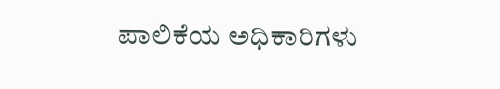ಪಾಲಿಕೆಯ ಅಧಿಕಾರಿಗಳು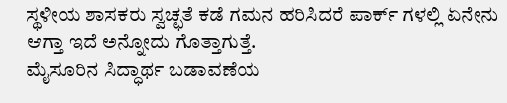ಸ್ಥಳೀಯ ಶಾಸಕರು ಸ್ವಚ್ಛತೆ ಕಡೆ ಗಮನ ಹರಿಸಿದರೆ ಪಾರ್ಕ್ ಗಳಲ್ಲಿ ಏನೇನು ಆಗ್ತಾ ಇದೆ ಅನ್ನೋದು ಗೊತ್ತಾಗುತ್ತೆ.
ಮೈಸೂರಿನ ಸಿದ್ಧಾರ್ಥ ಬಡಾವಣೆಯ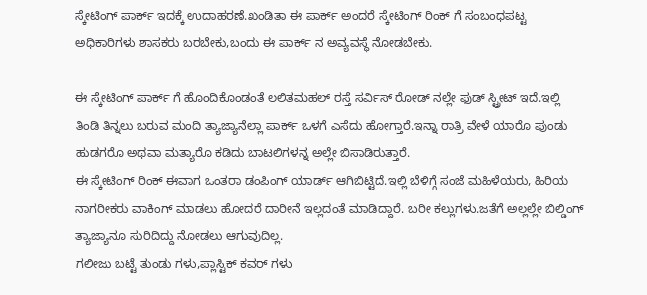ಸ್ಕೇಟಿಂಗ್ ಪಾರ್ಕ್ ಇದಕ್ಕೆ ಉದಾಹರಣೆ.ಖಂಡಿತಾ ಈ ಪಾರ್ಕ್ ಅಂದರೆ ಸ್ಕೇಟಿಂಗ್ ರಿಂಕ್ ಗೆ ಸಂಬಂಧಪಟ್ಟ ಅಧಿಕಾರಿಗಳು ಶಾಸಕರು ಬರಬೇಕು,ಬಂದು ಈ ಪಾರ್ಕ್ ನ ಅವ್ಯವಸ್ಥೆ ನೋಡಬೇಕು.

ಈ ಸ್ಕೇಟಿಂಗ್ ಪಾರ್ಕ್ ಗೆ ಹೊಂದಿಕೊಂಡಂತೆ ಲಲಿತಮಹಲ್ ರಸ್ತೆ ಸರ್ವಿಸ್ ರೋಡ್ ನಲ್ಲೇ ಫುಡ್ ಸ್ಟ್ರೀಟ್ ಇದೆ.ಇಲ್ಲಿ ತಿಂಡಿ ತಿನ್ನಲು ಬರುವ ಮಂದಿ ತ್ಯಾಜ್ಯಾನೆಲ್ಲಾ ಪಾರ್ಕ್ ಒಳಗೆ ಎಸೆದು ಹೋಗ್ತಾರೆ.ಇನ್ನಾ ರಾತ್ರಿ ವೇಳೆ ಯಾರೊ ಪುಂಡು ಹುಡಗರೊ ಅಥವಾ ಮತ್ಯಾರೊ ಕಡಿದು ಬಾಟಲಿಗಳನ್ನ ಅಲ್ಲೇ ಬಿಸಾಡಿರುತ್ತಾರೆ.
ಈ ಸ್ಕೇಟಿಂಗ್ ರಿಂಕ್ ಈವಾಗ ಒಂತರಾ ಡಂಪಿಂಗ್ ಯಾರ್ಡ್ ಆಗಿಬಿಟ್ಟಿದೆ.ಇಲ್ಲಿ ಬೆಳಿಗ್ಗೆ ಸಂಜೆ ಮಹಿಳೆಯರು, ಹಿರಿಯ ನಾಗರೀಕರು ವಾಕಿಂಗ್ ಮಾಡಲು ಹೋದರೆ ದಾರೀನೆ ಇಲ್ಲದಂತೆ ಮಾಡಿದ್ದಾರೆ. ಬರೀ ಕಲ್ಲುಗಳು.ಜತೆಗೆ ಅಲ್ಲಲ್ಲೇ ಬಿಲ್ಡಿಂಗ್ ತ್ಯಾಜ್ಯಾನೂ ಸುರಿದಿದ್ದು ನೋಡಲು ಆಗುವುದಿಲ್ಲ.
ಗಲೀಜು ಬಟ್ಟೆ ತುಂಡು ಗಳು,ಪ್ಲಾಸ್ಟಿಕ್ ಕವರ್ ಗಳು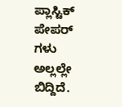ಪ್ಲಾಸ್ಟಿಕ್ ಪೇಪರ್ ಗಳು ಅಲ್ಲಲ್ಲೇ ಬಿದ್ದಿದೆ.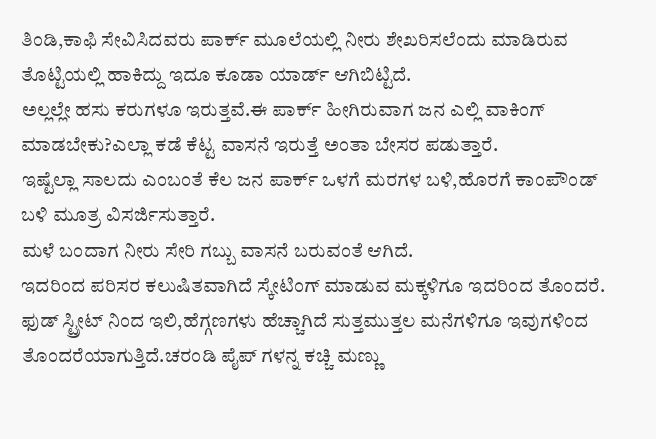ತಿಂಡಿ,ಕಾಫಿ ಸೇವಿಸಿದವರು ಪಾರ್ಕ್ ಮೂಲೆಯಲ್ಲಿ ನೀರು ಶೇಖರಿಸಲೆಂದು ಮಾಡಿರುವ ತೊಟ್ಟಿಯಲ್ಲಿ ಹಾಕಿದ್ದು ಇದೂ ಕೂಡಾ ಯಾರ್ಡ್ ಆಗಿಬಿಟ್ಟಿದೆ.
ಅಲ್ಲಲ್ಲೇ ಹಸು ಕರುಗಳೂ ಇರುತ್ತವೆ.ಈ ಪಾರ್ಕ್ ಹೀಗಿರುವಾಗ ಜನ ಎಲ್ಲಿ ವಾಕಿಂಗ್ ಮಾಡಬೇಕು?ಎಲ್ಲಾ ಕಡೆ ಕೆಟ್ಟ ವಾಸನೆ ಇರುತ್ತೆ ಅಂತಾ ಬೇಸರ ಪಡುತ್ತಾರೆ.
ಇಷ್ಟೆಲ್ಲಾ ಸಾಲದು ಎಂಬಂತೆ ಕೆಲ ಜನ ಪಾರ್ಕ್ ಒಳಗೆ ಮರಗಳ ಬಳಿ,ಹೊರಗೆ ಕಾಂಪೌಂಡ್ ಬಳಿ ಮೂತ್ರ ವಿಸರ್ಜಿಸುತ್ತಾರೆ.
ಮಳೆ ಬಂದಾಗ ನೀರು ಸೇರಿ ಗಬ್ಬು ವಾಸನೆ ಬರುವಂತೆ ಆಗಿದೆ.
ಇದರಿಂದ ಪರಿಸರ ಕಲುಷಿತವಾಗಿದೆ ಸ್ಕೇಟಿಂಗ್ ಮಾಡುವ ಮಕ್ಕಳಿಗೂ ಇದರಿಂದ ತೊಂದರೆ.
ಫುಡ್ ಸ್ಟ್ರೀಟ್ ನಿಂದ ಇಲಿ,ಹೆಗ್ಗಣಗಳು ಹೆಚ್ಚಾಗಿದೆ ಸುತ್ತಮುತ್ತಲ ಮನೆಗಳಿಗೂ ಇವುಗಳಿಂದ ತೊಂದರೆಯಾಗುತ್ತಿದೆ.ಚರಂಡಿ ಪೈಪ್ ಗಳನ್ನ ಕಚ್ಚಿ ಮಣ್ಣು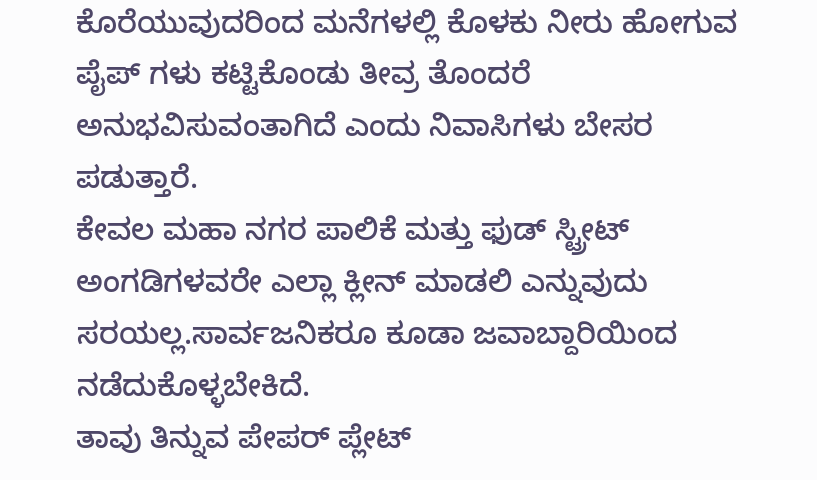ಕೊರೆಯುವುದರಿಂದ ಮನೆಗಳಲ್ಲಿ ಕೊಳಕು ನೀರು ಹೋಗುವ ಪೈಪ್ ಗಳು ಕಟ್ಟಿಕೊಂಡು ತೀವ್ರ ತೊಂದರೆ ಅನುಭವಿಸುವಂತಾಗಿದೆ ಎಂದು ನಿವಾಸಿಗಳು ಬೇಸರ ಪಡುತ್ತಾರೆ.
ಕೇವಲ ಮಹಾ ನಗರ ಪಾಲಿಕೆ ಮತ್ತು ಫುಡ್ ಸ್ಟ್ರೀಟ್ ಅಂಗಡಿಗಳವರೇ ಎಲ್ಲಾ ಕ್ಲೀನ್ ಮಾಡಲಿ ಎನ್ನುವುದು ಸರಯಲ್ಲ.ಸಾರ್ವಜನಿಕರೂ ಕೂಡಾ ಜವಾಬ್ದಾರಿಯಿಂದ ನಡೆದುಕೊಳ್ಳಬೇಕಿದೆ.
ತಾವು ತಿನ್ನುವ ಪೇಪರ್ ಪ್ಲೇಟ್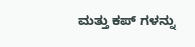ಮತ್ತು ಕಪ್ ಗಳನ್ನು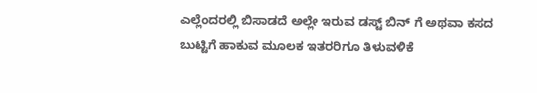ಎಲ್ಲೆಂದರಲ್ಲಿ ಬಿಸಾಡದೆ ಅಲ್ಲೇ ಇರುವ ಡಸ್ಟ್ ಬಿನ್ ಗೆ ಅಥವಾ ಕಸದ ಬುಟ್ಟಿಗೆ ಹಾಕುವ ಮೂಲಕ ಇತರರಿಗೂ ತಿಳುವಳಿಕೆ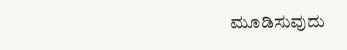ಮೂಡಿಸುವುದು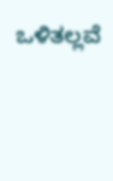ಒಳಿತಲ್ಲವೆ